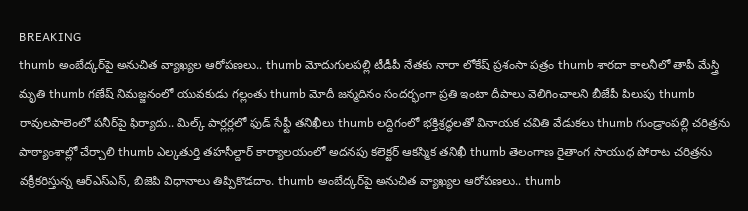BREAKING
thumb అంబేద్కర్‌పై అనుచిత వ్యాఖ్యల ఆరోపణలు.. thumb మోదుగులపల్లి టీడీపీ నేతకు నారా లోకేష్ ప్రశంసా పత్రం thumb శారదా కాలనీలో తాపీ మేస్త్రి మృతి thumb గణేష్ నిమజ్జనంలో యువకుడు గల్లంతు thumb మోదీ జన్మదినం సందర్భంగా ప్రతి ఇంటా దీపాలు వెలిగించాలని బీజేపీ పిలుపు thumb రావులపాలెంలో పనీర్‌పై ఫిర్యాదు.. మిల్క్ పార్లర్లలో ఫుడ్ సేఫ్టీ తనిఖీలు thumb లద్దిగంలో భక్తిశ్రద్ధలతో వినాయక చవితి వేడుకలు thumb గుండ్రాంపల్లి చరిత్రను పాఠ్యాంశాల్లో చేర్చాలి thumb ఎల్కతుర్తి తహసీల్దార్ కార్యాలయంలో అదనపు కలెక్టర్ ఆకస్మిక తనిఖీ thumb తెలంగాణ రైతాంగ సాయుధ పోరాట చరిత్రను వక్రీకరిస్తున్న ఆర్ఎస్ఎస్, బిజెపి విధానాలు తిప్పికొడదాం. thumb అంబేద్కర్‌పై అనుచిత వ్యాఖ్యల ఆరోపణలు.. thumb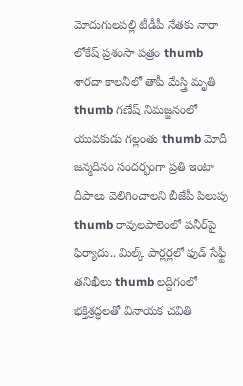మోదుగులపల్లి టీడీపీ నేతకు నారా లోకేష్ ప్రశంసా పత్రం thumb శారదా కాలనీలో తాపీ మేస్త్రి మృతి thumb గణేష్ నిమజ్జనంలో యువకుడు గల్లంతు thumb మోదీ జన్మదినం సందర్భంగా ప్రతి ఇంటా దీపాలు వెలిగించాలని బీజేపీ పిలుపు thumb రావులపాలెంలో పనీర్‌పై ఫిర్యాదు.. మిల్క్ పార్లర్లలో ఫుడ్ సేఫ్టీ తనిఖీలు thumb లద్దిగంలో భక్తిశ్రద్ధలతో వినాయక చవితి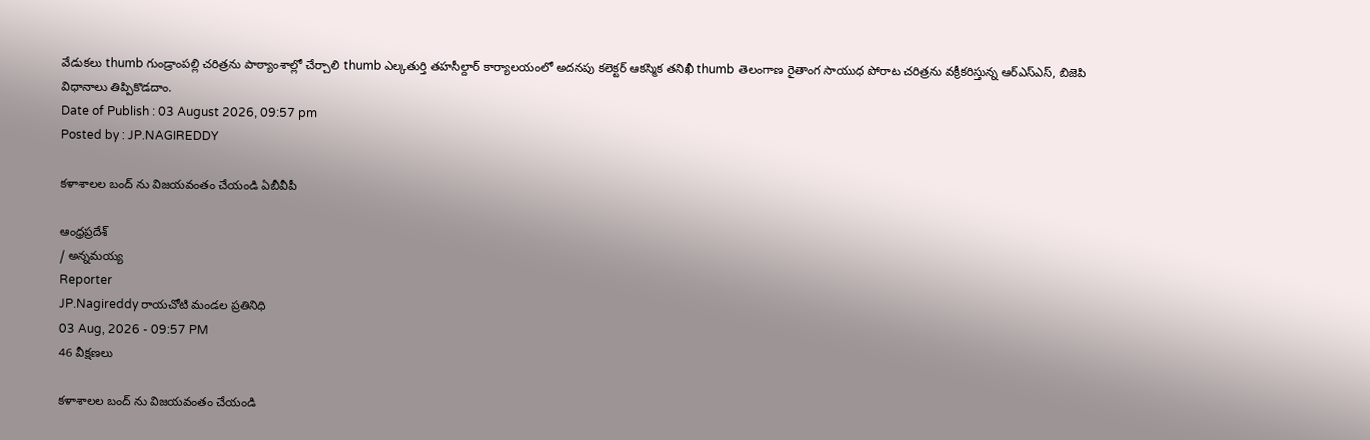వేడుకలు thumb గుండ్రాంపల్లి చరిత్రను పాఠ్యాంశాల్లో చేర్చాలి thumb ఎల్కతుర్తి తహసీల్దార్ కార్యాలయంలో అదనపు కలెక్టర్ ఆకస్మిక తనిఖీ thumb తెలంగాణ రైతాంగ సాయుధ పోరాట చరిత్రను వక్రీకరిస్తున్న ఆర్ఎస్ఎస్, బిజెపి విధానాలు తిప్పికొడదాం.
Date of Publish : 03 August 2026, 09:57 pm
Posted by : JP.NAGIREDDY

కళాశాలల బంద్ ను విజయవంతం చేయండి ఏబీవీపీ

ఆంధ్రప్రదేశ్
/ అన్నమయ్య
Reporter
JP.Nagireddy రాయచోటి మండల ప్రతినిధి
03 Aug, 2026 - 09:57 PM
46 వీక్షణలు

కళాశాలల బంద్ ను విజయవంతం చేయండి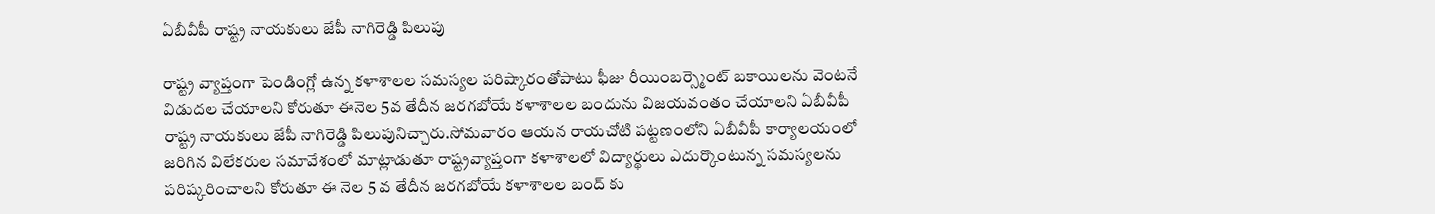ఏబీవీపీ రాష్ట్ర నాయకులు జేపీ నాగిరెడ్డి పిలుపు

రాష్ట్ర వ్యాప్తంగా పెండింగ్లో ఉన్న కళాశాలల సమస్యల పరిష్కారంతోపాటు ఫీజు రీయింబర్స్మెంట్ బకాయిలను వెంటనే విడుదల చేయాలని కోరుతూ ఈనెల 5వ తేదీన జరగబోయే కళాశాలల బందును విజయవంతం చేయాలని ఏబీవీపీ రాష్ట్ర నాయకులు జేపీ నాగిరెడ్డి పిలుపునిచ్చారు.సోమవారం ఆయన రాయచోటి పట్టణంలోని ఏబీవీపీ కార్యాలయంలో జరిగిన విలేకరుల సమావేశంలో మాట్లాడుతూ రాష్ట్రవ్యాప్తంగా కళాశాలలో విద్యార్థులు ఎదుర్కొంటున్న సమస్యలను పరిష్కరించాలని కోరుతూ ఈ నెల 5 వ తేదీన జరగబోయే కళాశాలల బంద్ కు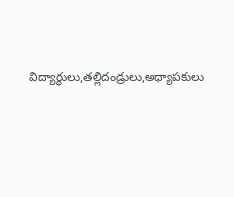విద్యార్థులు,తల్లిదండ్రులు,అధ్యాపకులు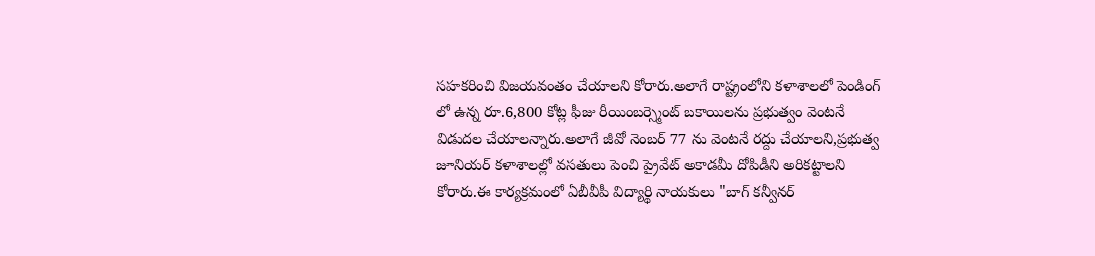సహకరించి విజయవంతం చేయాలని కోరారు.అలాగే రాష్ట్రంలోని కళాశాలలో పెండింగ్ లో ఉన్న రూ.6,800 కోట్ల ఫీజు రీయింబర్స్మెంట్ బకాయిలను ప్రభుత్వం వెంటనే విడుదల చేయాలన్నారు.అలాగే జీవో నెంబర్ 77 ను వెంటనే రద్దు చేయాలని,ప్రభుత్వ జూనియర్ కళాశాలల్లో వసతులు పెంచి ప్రైవేట్ అకాడమీ దోపిడీని అరికట్టాలని కోరారు.ఈ కార్యక్రమంలో ఏబీవీపీ విద్యార్థి నాయకులు "బాగ్ కన్వీనర్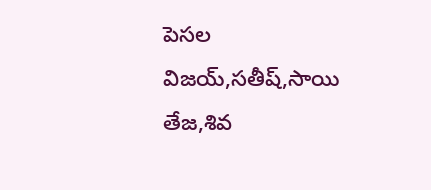పెసల విజయ్,సతీష్,సాయి తేజ,శివ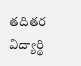తదితర విద్యార్థి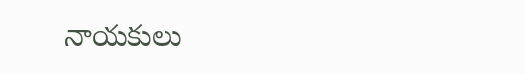నాయకులు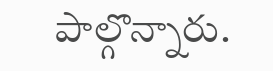పాల్గొన్నారు.